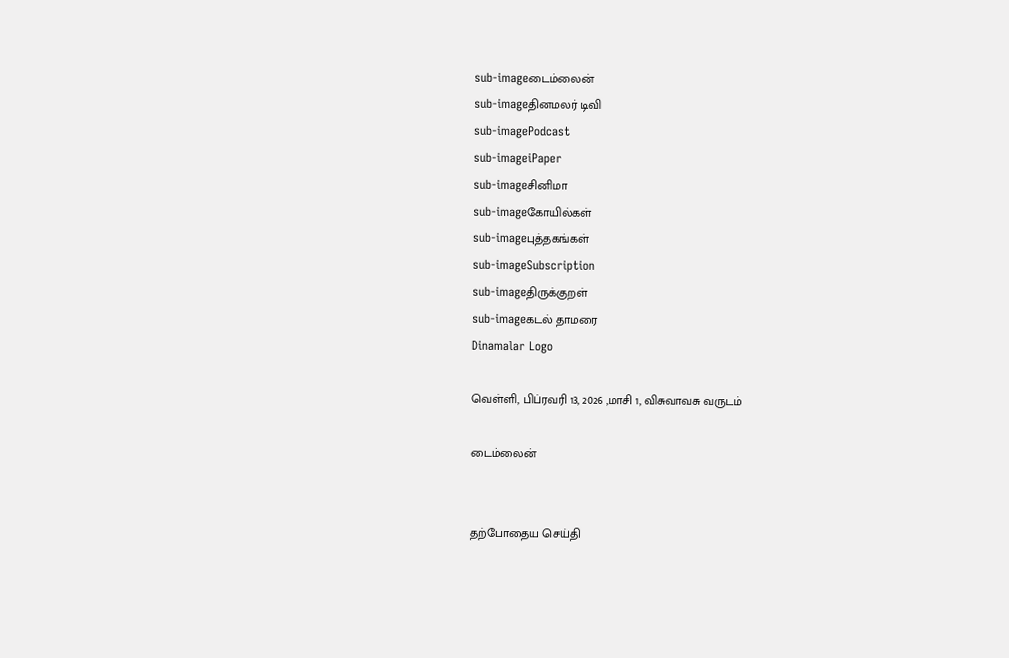sub-imageடைம்லைன்
sub-imageதினமலர் டிவி
sub-imagePodcast
sub-imageiPaper
sub-imageசினிமா
sub-imageகோயில்கள்
sub-imageபுத்தகங்கள்
sub-imageSubscription
sub-imageதிருக்குறள்
sub-imageகடல் தாமரை
Dinamalar Logo

வெள்ளி, பிப்ரவரி 13, 2026 ,மாசி 1, விசுவாவசு வருடம்

டைம்லைன்


தற்போதைய செய்தி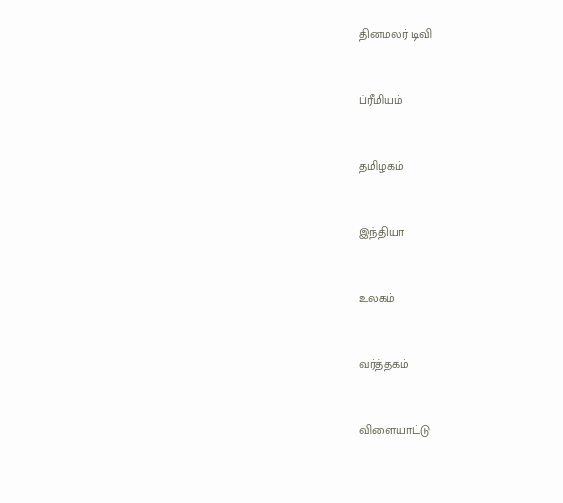தினமலர் டிவி


ப்ரீமியம்


தமிழகம்


இந்தியா


உலகம்


வர்த்தகம்


விளையாட்டு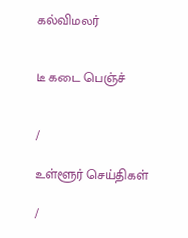கல்விமலர்


டீ கடை பெஞ்ச்


/

உள்ளூர் செய்திகள்

/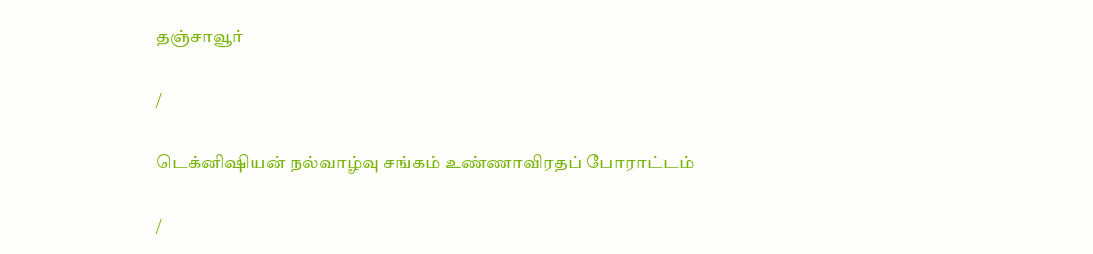தஞ்சாவூர்

/

டெக்னிஷியன் நல்வாழ்வு சங்கம் உண்ணாவிரதப் போராட்டம்

/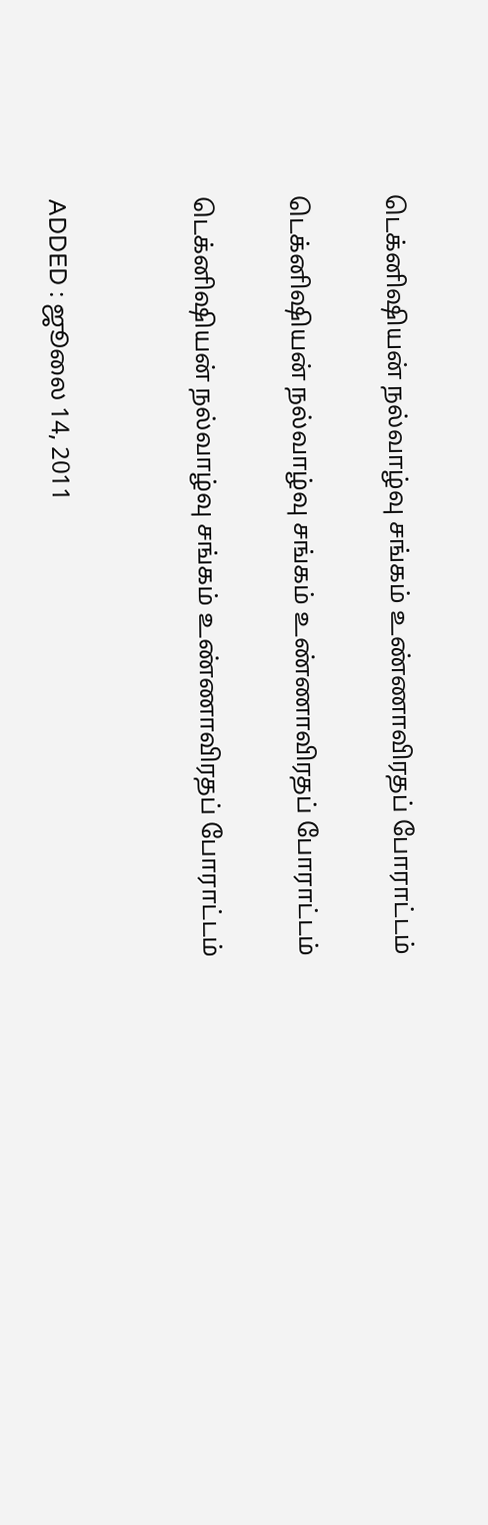டெக்னிஷியன் நல்வாழ்வு சங்கம் உண்ணாவிரதப் போராட்டம்

டெக்னிஷியன் நல்வாழ்வு சங்கம் உண்ணாவிரதப் போராட்டம்

டெக்னிஷியன் நல்வாழ்வு சங்கம் உண்ணாவிரதப் போராட்டம்


ADDED : ஜூலை 14, 2011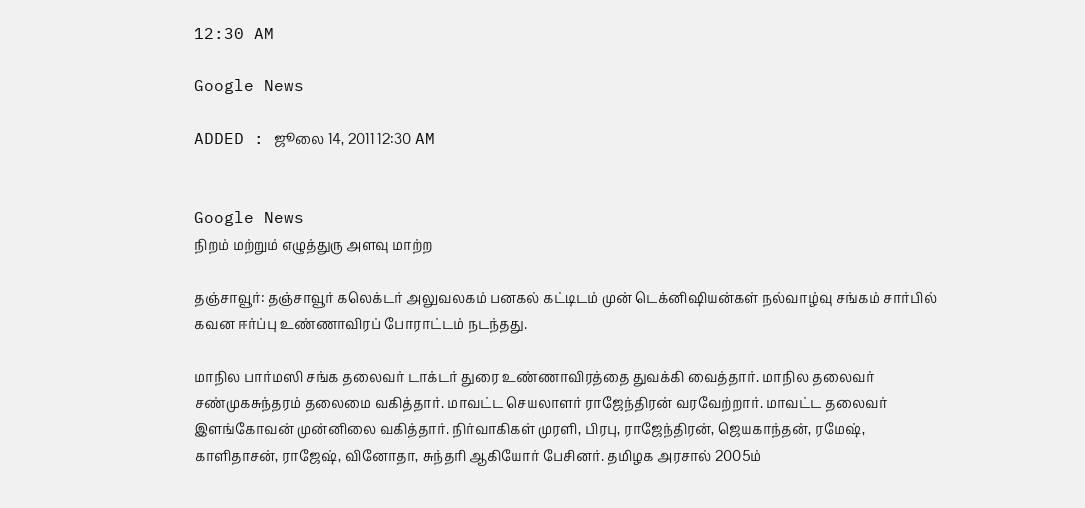12:30 AM

Google News

ADDED : ஜூலை 14, 2011 12:30 AM


Google News
நிறம் மற்றும் எழுத்துரு அளவு மாற்ற

தஞ்சாவூர்: தஞ்சாவூர் கலெக்டர் அலுவலகம் பனகல் கட்டிடம் முன் டெக்னிஷியன்கள் நல்வாழ்வு சங்கம் சார்பில் கவன ஈர்ப்பு உண்ணாவிரப் போராட்டம் நடந்தது.

மாநில பார்மஸி சங்க தலைவர் டாக்டர் துரை உண்ணாவிரத்தை துவக்கி வைத்தார். மாநில தலைவர் சண்முகசுந்தரம் தலைமை வகித்தார். மாவட்ட செயலாளர் ராஜேந்திரன் வரவேற்றார். மாவட்ட தலைவர் இளங்கோவன் முன்னிலை வகித்தார். நிர்வாகிகள் முரளி, பிரபு, ராஜேந்திரன், ஜெயகாந்தன், ரமேஷ், காளிதாசன், ராஜேஷ், வினோதா, சுந்தரி ஆகியோர் பேசினர். தமிழக அரசால் 2005ம்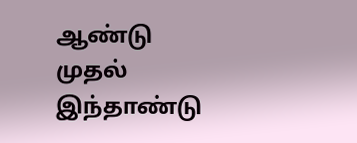ஆண்டு முதல் இந்தாண்டு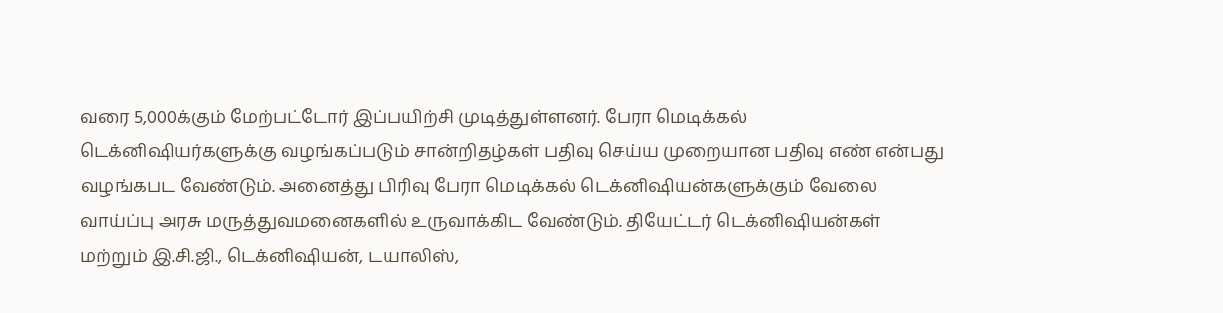வரை 5,000க்கும் மேற்பட்டோர் இப்பயிற்சி முடித்துள்ளனர். பேரா மெடிக்கல் டெக்னிஷியர்களுக்கு வழங்கப்படும் சான்றிதழ்கள் பதிவு செய்ய முறையான பதிவு எண் என்பது வழங்கபட வேண்டும். அனைத்து பிரிவு பேரா மெடிக்கல் டெக்னிஷியன்களுக்கும் வேலை வாய்ப்பு அரசு மருத்துவமனைகளில் உருவாக்கிட வேண்டும். தியேட்டர் டெக்னிஷியன்கள் மற்றும் இ.சி.ஜி., டெக்னிஷியன், டயாலிஸ்,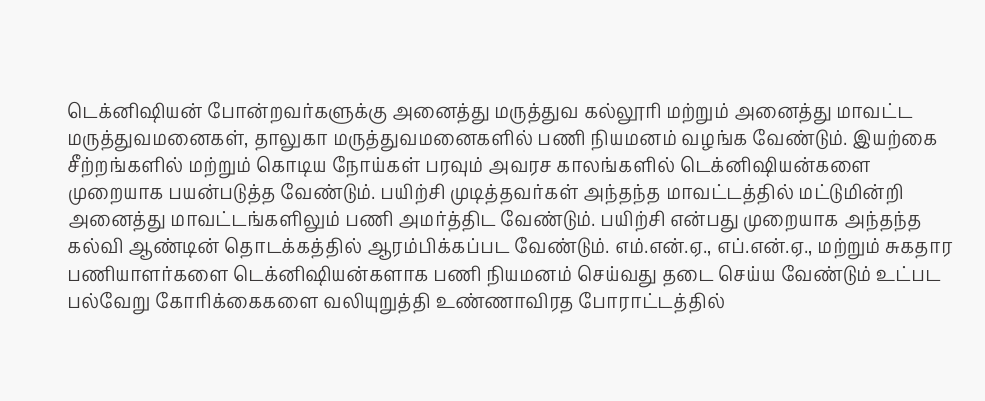டெக்னிஷியன் போன்றவர்களுக்கு அனைத்து மருத்துவ கல்லூரி மற்றும் அனைத்து மாவட்ட மருத்துவமனைகள், தாலுகா மருத்துவமனைகளில் பணி நியமனம் வழங்க வேண்டும். இயற்கை சீற்றங்களில் மற்றும் கொடிய நோய்கள் பரவும் அவரச காலங்களில் டெக்னிஷியன்களை முறையாக பயன்படுத்த வேண்டும். பயிற்சி முடித்தவர்கள் அந்தந்த மாவட்டத்தில் மட்டுமின்றி அனைத்து மாவட்டங்களிலும் பணி அமர்த்திட வேண்டும். பயிற்சி என்பது முறையாக அந்தந்த கல்வி ஆண்டின் தொடக்கத்தில் ஆரம்பிக்கப்பட வேண்டும். எம்.என்.ஏ., எப்.என்.ஏ., மற்றும் சுகதார பணியாளர்களை டெக்னிஷியன்களாக பணி நியமனம் செய்வது தடை செய்ய வேண்டும் உட்பட பல்வேறு கோரிக்கைகளை வலியுறுத்தி உண்ணாவிரத போராட்டத்தில்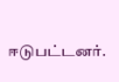ஈடுபட்டனர்.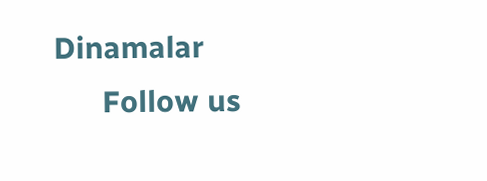Dinamalar
      Follow us